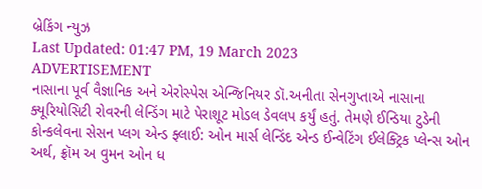બ્રેકિંગ ન્યુઝ
Last Updated: 01:47 PM, 19 March 2023
ADVERTISEMENT
નાસાના પૂર્વ વૈજ્ઞાનિક અને એરોસ્પેસ એન્જિનિયર ડૉ.અનીતા સેનગુપ્તાએ નાસાના ક્યૂરિયોસિટી રોવરની લેન્ડિંગ માટે પેરાશૂટ મોડલ ડેવલપ કર્યું હતું. તેમણે ઈન્ડિયા ટુડેની કોન્કલેવના સેસન પ્લગ એન્ડ ફ્લાઈ: ઓન માર્સ લેન્ડિંદ એન્ડ ઈન્વેટિંગ ઈલેક્ટ્રિક પ્લેન્સ ઓન અર્થ, ફ્રૉમ અ વુમન ઓન ધ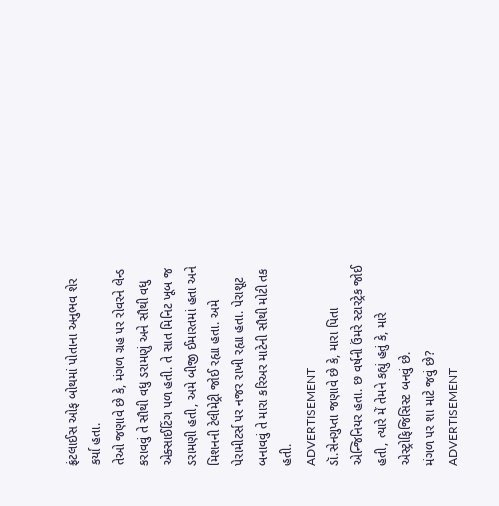ફ્રંટલાઈસ ઓફ બોથમાં પોતાના અનુભવ શેર કર્યા હતા.
તેઓ જણાવે છે કે, મંગળ ગ્રહ પર રોવરને લેન્ડ કરાવવું તે સૌથી વધુ ડરામણું અને સૌથી વધુ એક્સાઈટિંગ પળ હતી. તે સાત મિનિટ ખૂબ જ ડરામણી હતી, અમે બીજી ઈમારતમાં હતા અને મિશનની ટેલીમેટ્રી જોઈ રહ્યા હતા. અમે પેરામીટર્સ પર નજર રાખી રહ્યા હતા. પેરાશૂટ બનાવવું તે મારા કરિઅર માટેની સૌથી મોટી તક હતી.
ADVERTISEMENT
ડૉ.સેનગુપ્તા જણાવે છે કે, મારા પિતા એન્જિનિયર હતા. છ વર્ષની ઉંમરે સ્ટારટ્રેક જોઈ હતી, ત્યારે મેં તેમને કહ્યું હતું કે, મારે એસ્ટ્રોફિજિસિસ્ટ બનવું છે.
મંગળ પર શા માટે જવું છે?
ADVERTISEMENT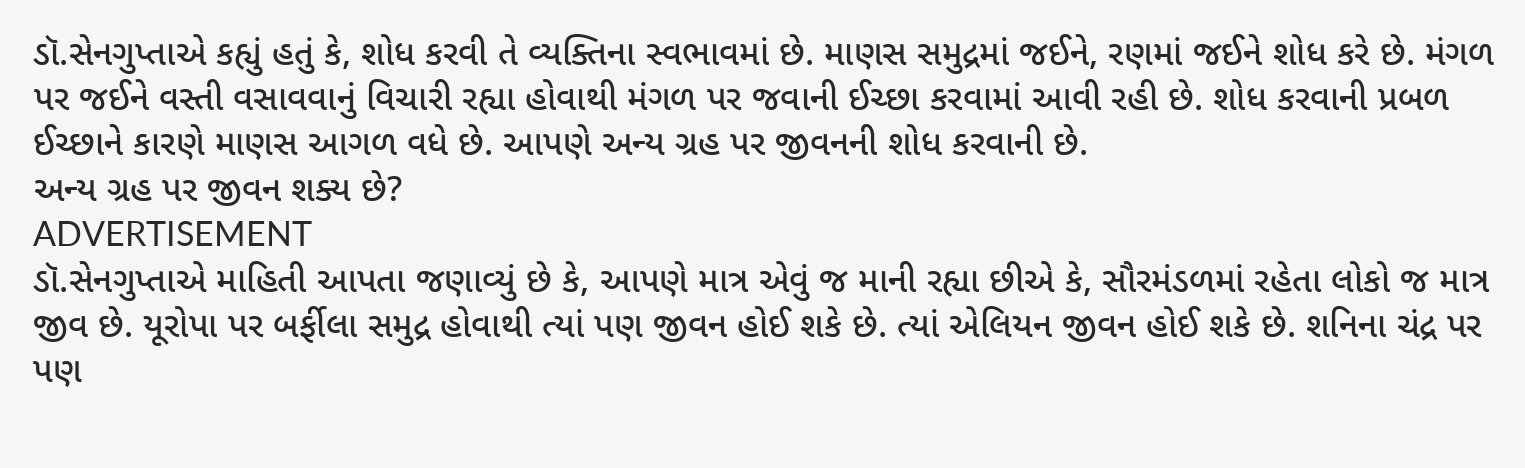ડૉ.સેનગુપ્તાએ કહ્યું હતું કે, શોધ કરવી તે વ્યક્તિના સ્વભાવમાં છે. માણસ સમુદ્રમાં જઈને, રણમાં જઈને શોધ કરે છે. મંગળ પર જઈને વસ્તી વસાવવાનું વિચારી રહ્યા હોવાથી મંગળ પર જવાની ઈચ્છા કરવામાં આવી રહી છે. શોધ કરવાની પ્રબળ ઈચ્છાને કારણે માણસ આગળ વધે છે. આપણે અન્ય ગ્રહ પર જીવનની શોધ કરવાની છે.
અન્ય ગ્રહ પર જીવન શક્ય છે?
ADVERTISEMENT
ડૉ.સેનગુપ્તાએ માહિતી આપતા જણાવ્યું છે કે, આપણે માત્ર એવું જ માની રહ્યા છીએ કે, સૌરમંડળમાં રહેતા લોકો જ માત્ર જીવ છે. યૂરોપા પર બર્ફીલા સમુદ્ર હોવાથી ત્યાં પણ જીવન હોઈ શકે છે. ત્યાં એલિયન જીવન હોઈ શકે છે. શનિના ચંદ્ર પર પણ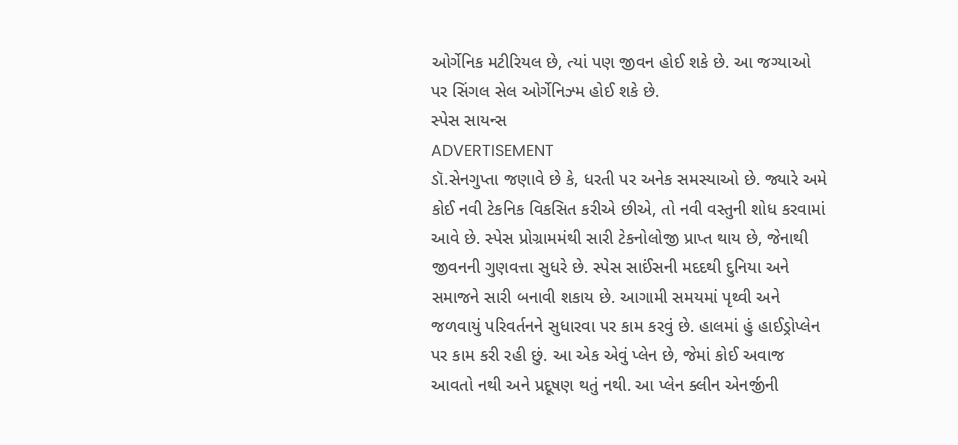ઓર્ગેનિક મટીરિયલ છે, ત્યાં પણ જીવન હોઈ શકે છે. આ જગ્યાઓ પર સિંગલ સેલ ઓર્ગેનિઝ્મ હોઈ શકે છે.
સ્પેસ સાયન્સ
ADVERTISEMENT
ડૉ.સેનગુપ્તા જણાવે છે કે, ધરતી પર અનેક સમસ્યાઓ છે. જ્યારે અમે કોઈ નવી ટેકનિક વિકસિત કરીએ છીએ, તો નવી વસ્તુની શોધ કરવામાં આવે છે. સ્પેસ પ્રોગ્રામમંથી સારી ટેકનોલોજી પ્રાપ્ત થાય છે, જેનાથી જીવનની ગુણવત્તા સુધરે છે. સ્પેસ સાઈંસની મદદથી દુનિયા અને સમાજને સારી બનાવી શકાય છે. આગામી સમયમાં પૃથ્વી અને જળવાયું પરિવર્તનને સુધારવા પર કામ કરવું છે. હાલમાં હું હાઈડ્રોપ્લેન પર કામ કરી રહી છું. આ એક એવું પ્લેન છે, જેમાં કોઈ અવાજ આવતો નથી અને પ્રદૂષણ થતું નથી. આ પ્લેન ક્લીન એનર્જીની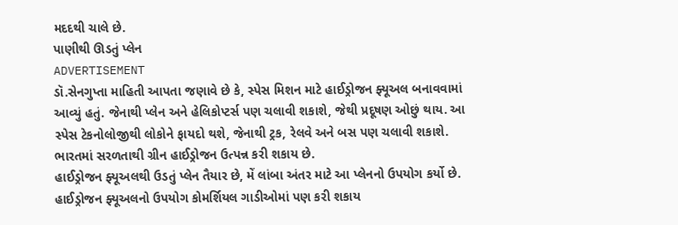મદદથી ચાલે છે.
પાણીથી ઊડતું પ્લેન
ADVERTISEMENT
ડૉ.સેનગુપ્તા માહિતી આપતા જણાવે છે કે, સ્પેસ મિશન માટે હાઈડ્રોજન ફ્યૂઅલ બનાવવામાં આવ્યું હતું. જેનાથી પ્લેન અને હેલિકોપ્ટર્સ પણ ચલાવી શકાશે, જેથી પ્રદૂષણ ઓછું થાય. આ સ્પેસ ટેકનોલોજીથી લોકોને ફાયદો થશે, જેનાથી ટ્રક, રેલવે અને બસ પણ ચલાવી શકાશે. ભારતમાં સરળતાથી ગ્રીન હાઈડ્રોજન ઉત્પન્ન કરી શકાય છે.
હાઈડ્રોજન ફ્યૂઅલથી ઉડતું પ્લેન તૈયાર છે, મેં લાંબા અંતર માટે આ પ્લેનનો ઉપયોગ કર્યો છે. હાઈડ્રોજન ફ્યૂઅલનો ઉપયોગ કોમર્શિયલ ગાડીઓમાં પણ કરી શકાય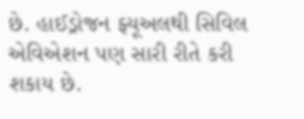છે. હાઈડ્રોજન ફ્યૂઅલથી સિવિલ એવિએશન પણ સારી રીતે કરી શકાય છે.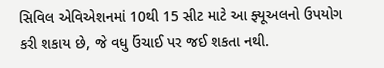સિવિલ એવિએશનમાં 10થી 15 સીટ માટે આ ફ્યૂઅલનો ઉપયોગ કરી શકાય છે, જે વધુ ઉંચાઈ પર જઈ શકતા નથી.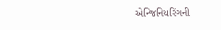એન્જિનિયરિંગની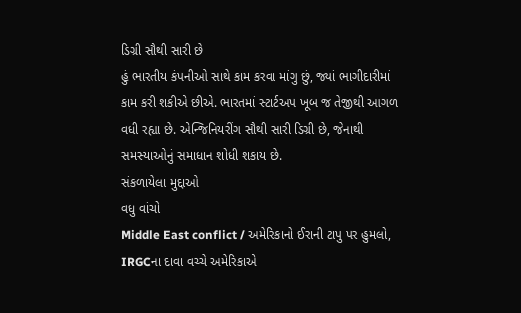ડિગ્રી સૌથી સારી છે
હું ભારતીય કંપનીઓ સાથે કામ કરવા માંગુ છું, જ્યાં ભાગીદારીમાં કામ કરી શકીએ છીએ. ભારતમાં સ્ટાર્ટઅપ ખૂબ જ તેજીથી આગળ વધી રહ્યા છે. એન્જિનિયરીંગ સૌથી સારી ડિગ્રી છે, જેનાથી સમસ્યાઓનું સમાધાન શોધી શકાય છે.
સંકળાયેલા મુદ્દાઓ
વધુ વાંચો
Middle East conflict / અમેરિકાનો ઈરાની ટાપુ પર હુમલો, IRGCના દાવા વચ્ચે અમેરિકાએ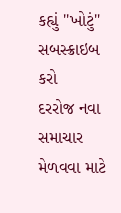કહ્યું ''ખોટું"
સબસ્ક્રાઇબ કરો
દરરોજ નવા સમાચાર મેળવવા માટે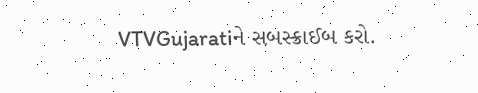VTVGujaratiને સબસ્ક્રાઈબ કરો.